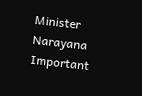Minister Narayana Important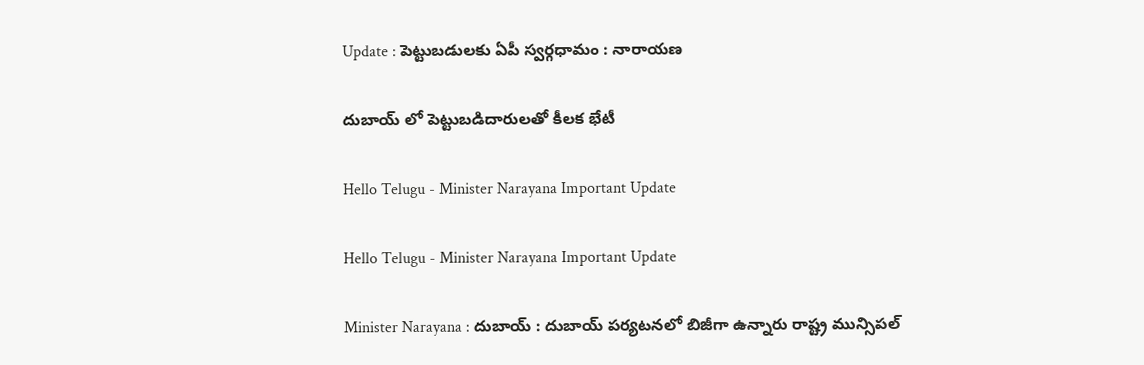Update : పెట్టుబ‌డుల‌కు ఏపీ స్వ‌ర్గ‌ధామం : నారాయ‌ణ

దుబాయ్ లో పెట్టుబ‌డిదారుల‌తో కీల‌క భేటీ

Hello Telugu - Minister Narayana Important Update

Hello Telugu - Minister Narayana Important Update

Minister Narayana : దుబాయ్ : దుబాయ్ ప‌ర్య‌ట‌న‌లో బిజీగా ఉన్నారు రాష్ట్ర మున్సిప‌ల్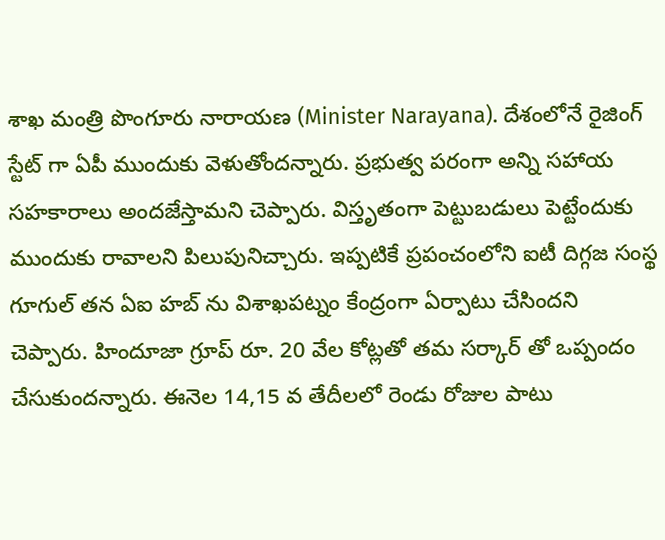శాఖ మంత్రి పొంగూరు నారాయ‌ణ‌ (Minister Narayana). దేశంలోనే రైజింగ్ స్టేట్ గా ఏపీ ముందుకు వెళుతోంద‌న్నారు. ప్ర‌భుత్వ ప‌రంగా అన్ని స‌హాయ స‌హ‌కారాలు అంద‌జేస్తామ‌ని చెప్పారు. విస్తృతంగా పెట్టుబ‌డులు పెట్టేందుకు ముందుకు రావాల‌ని పిలుపునిచ్చారు. ఇప్ప‌టికే ప్ర‌పంచంలోని ఐటీ దిగ్గ‌జ సంస్థ గూగుల్ త‌న ఏఐ హ‌బ్ ను విశాఖ‌ప‌ట్నం కేంద్రంగా ఏర్పాటు చేసింద‌ని చెప్పారు. హిందూజా గ్రూప్ రూ. 20 వేల కోట్ల‌తో త‌మ స‌ర్కార్ తో ఒప్పందం చేసుకుంద‌న్నారు. ఈనెల 14,15 వ తేదీల‌లో రెండు రోజుల పాటు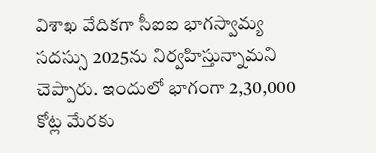విశాఖ వేదిక‌గా సీఐఐ భాగ‌స్వామ్య స‌ద‌స్సు 2025ను నిర్వ‌హిస్తున్నామ‌ని చెప్పారు. ఇందులో భాగంగా 2,30,000 కోట్ల మేర‌కు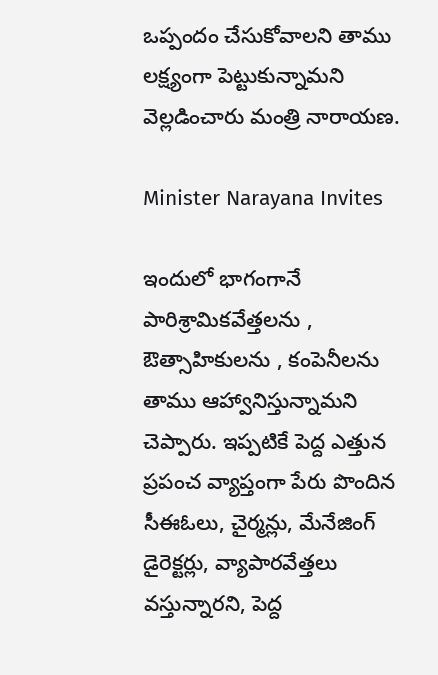ఒప్పందం చేసుకోవాల‌ని తాము ల‌క్ష్యంగా పెట్టుకున్నామ‌ని వెల్ల‌డించారు మంత్రి నారాయ‌ణ‌.

Minister Narayana Invites

ఇందులో భాగంగానే పారిశ్రామిక‌వేత్త‌ల‌ను , ఔత్సాహికుల‌ను , కంపెనీల‌ను తాము ఆహ్వానిస్తున్నామ‌ని చెప్పారు. ఇప్ప‌టికే పెద్ద ఎత్తున ప్రపంచ వ్యాప్తంగా పేరు పొందిన సీఈఓలు, చైర్మ‌న్లు, మేనేజింగ్ డైరెక్ట‌ర్లు, వ్యాపార‌వేత్త‌లు వ‌స్తున్నార‌ని, పెద్ద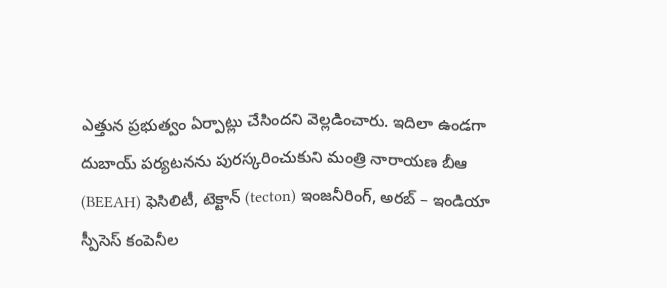ఎత్తున ప్రభుత్వం ఏర్పాట్లు చేసింద‌ని వెల్ల‌డించారు. ఇదిలా ఉండ‌గా దుబాయ్ ప‌ర్య‌ట‌న‌ను పుర‌స్క‌రించుకుని మంత్రి నారాయ‌ణ బీఆ (BEEAH) ఫెసిలిటీ, టెక్టాన్ (tecton) ఇంజనీరింగ్, అరబ్ – ఇండియా స్పీసెస్ కంపెనీల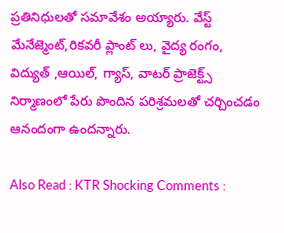ప్రతినిధులతో సమావేశం అయ్యారు. వేస్ట్ మేనేజ్మెంట్,రికవరీ ప్లాంట్ లు, వైద్య రంగం, విద్యుత్ ,ఆయిల్, గ్యాస్, వాటర్ ప్రాజెక్ట్స్ నిర్మాణంలో పేరు పొందిన ప‌రిశ్ర‌మ‌ల‌తో చ‌ర్చించ‌డం ఆనందంగా ఉంద‌న్నారు.

Also Read : KTR Shocking Comments :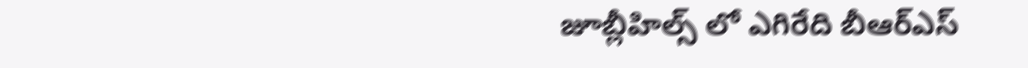జూబ్లీహిల్స్ లో ఎగిరేది బీఆర్ఎస్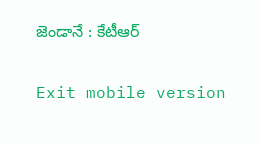జెండానే : కేటీఆర్

Exit mobile version